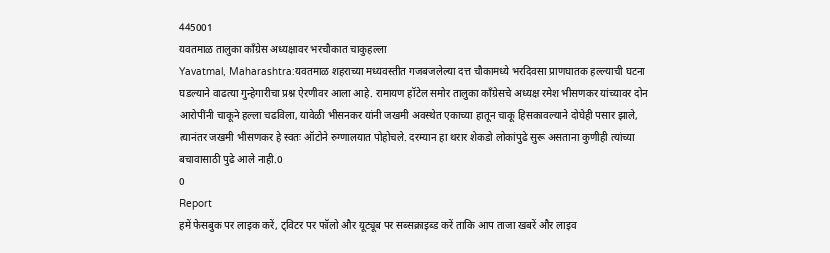445001
यवतमाळ तालुका काँग्रेस अध्यक्षावर भरचौकात चाकुहल्ला
Yavatmal, Maharashtra:यवतमाळ शहराच्या मध्यवस्तीत गजबजलेल्या दत्त चौकामध्ये भरदिवसा प्राणघातक हल्ल्याची घटना घडल्याने वाढत्या गुन्हेगारीचा प्रश्न ऐरणीवर आला आहे. रामायण हॉटेल समोर तालुका काँग्रेसचे अध्यक्ष रमेश भीसणकर यांच्यावर दोन आरोपींनी चाकूने हल्ला चढविला, यावेळी भीसनकर यांनी जखमी अवस्थेत एकाच्या हातून चाकू हिसकावल्याने दोघेही पसार झाले, त्यानंतर जखमी भीसणकर हे स्वतः ऑटोने रुग्णालयात पोहोचले. दरम्यान हा थरार शेकडो लोकांपुढे सुरू असताना कुणीही त्यांच्या बचावासाठी पुढे आले नाही.0
0
Report
हमें फेसबुक पर लाइक करें, ट्विटर पर फॉलो और यूट्यूब पर सब्सक्राइब्ड करें ताकि आप ताजा खबरें और लाइव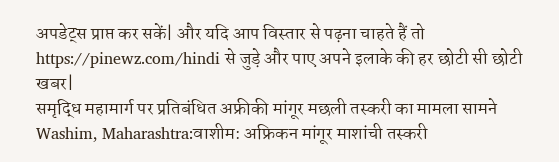अपडेट्स प्राप्त कर सकें| और यदि आप विस्तार से पढ़ना चाहते हैं तो https://pinewz.com/hindi से जुड़े और पाए अपने इलाके की हर छोटी सी छोटी खबर|
समृद्धि महामार्ग पर प्रतिबंधित अफ्रीकी मांगूर मछली तस्करी का मामला सामने
Washim, Maharashtra:वाशीम: अफ्रिकन मांगूर माशांची तस्करी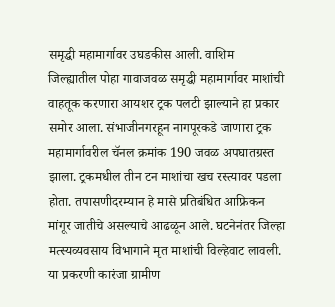समृद्धी महामार्गावर उघडकीस आली. वाशिम जिल्ह्यातील पोहा गावाजवळ समृद्धी महामार्गावर माशांची वाहतूक करणारा आयशर ट्रक पलटी झाल्याने हा प्रकार समोर आला. संभाजीनगरहून नागपूरकडे जाणारा ट्रक महामार्गावरील चॅनल क्रमांक 190 जवळ अपघातग्रस्त झाला. ट्रकमधील तीन टन माशांचा खच रस्त्यावर पडला होता. तपासणीदरम्यान हे मासे प्रतिबंधित आफ्रिकन मांगूर जातीचे असल्याचे आढळून आले. घटनेनंतर जिल्हा मत्स्यव्यवसाय विभागाने मृत माशांची विल्हेवाट लावली. या प्रकरणी कारंजा ग्रामीण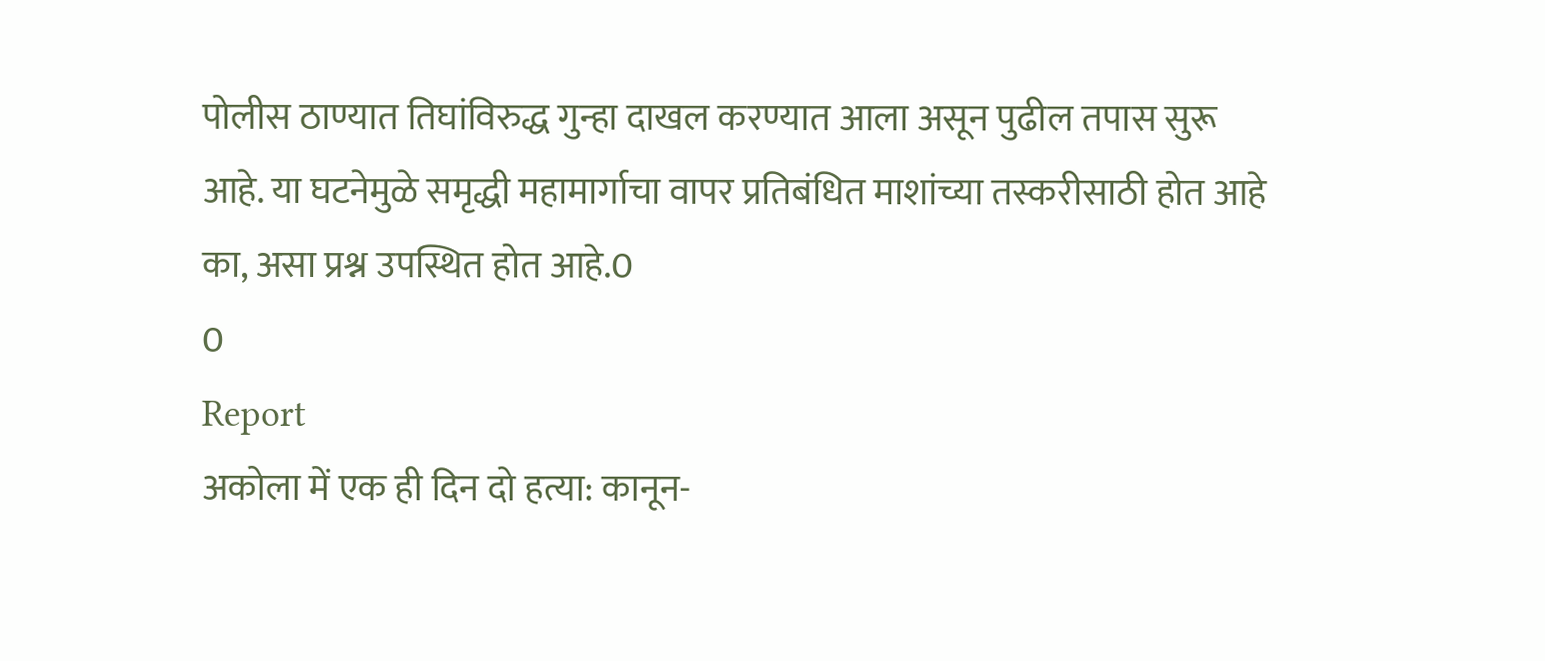पोलीस ठाण्यात तिघांविरुद्ध गुन्हा दाखल करण्यात आला असून पुढील तपास सुरू आहे. या घटनेमुळे समृद्धी महामार्गाचा वापर प्रतिबंधित माशांच्या तस्करीसाठी होत आहे का, असा प्रश्न उपस्थित होत आहे.0
0
Report
अकोला में एक ही दिन दो हत्या: कानून-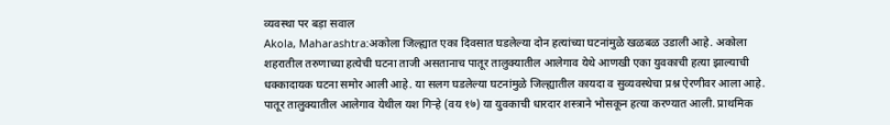व्यवस्था पर बड़ा सवाल
Akola, Maharashtra:अकोला जिल्ह्यात एका दिवसात घडलेल्या दोन हत्यांच्या घटनांमुळे खळबळ उडाली आहे. अकोला शहरातील तरुणाच्या हत्येची घटना ताजी असतानाच पातूर तालुक्यातील आलेगाव येथे आणखी एका युवकाची हत्या झाल्याची धक्कादायक घटना समोर आली आहे. या सलग घडलेल्या घटनांमुळे जिल्ह्यातील कायदा व सुव्यवस्थेचा प्रश्न ऐरणीवर आला आहे. पातूर तालुक्यातील आलेगाव येथील यश गिऱ्हे (वय १७) या युवकाची धारदार शस्त्राने भोसकून हत्या करण्यात आली. प्राथमिक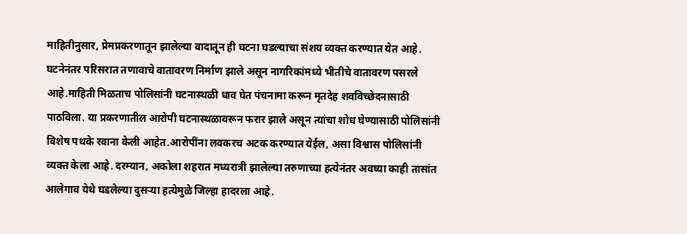माहितीनुसार, प्रेमप्रकरणातून झालेल्या वादातून ही घटना घडल्याचा संशय व्यक्त करण्यात येत आहे. घटनेनंतर परिसरात तणावाचे वातावरण निर्माण झाले असून नागरिकांमध्ये भीतीचे वातावरण पसरले आहे.माहिती मिळताच पोलिसांनी घटनास्थळी धाव घेत पंचनामा करून मृतदेह शवविच्छेदनासाठी पाठविला. या प्रकरणातील आरोपी घटनास्थळावरून फरार झाले असून त्यांचा शोध घेण्यासाठी पोलिसांनी विशेष पथके रवाना केली आहेत.आरोपींना लवकरच अटक करण्यात येईल, असा विश्वास पोलिसांनी व्यक्त केला आहे. दरम्यान, अकोला शहरात मध्यरात्री झालेल्या तरुणाच्या हत्येनंतर अवघ्या काही तासांत आलेगाव येथे घडलेल्या दुसऱ्या हत्येमुळे जिल्हा हादरला आहे.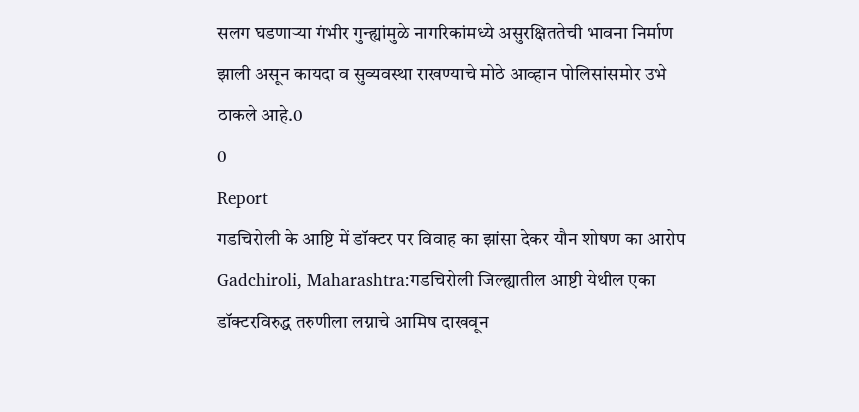सलग घडणाऱ्या गंभीर गुन्ह्यांमुळे नागरिकांमध्ये असुरक्षिततेची भावना निर्माण झाली असून कायदा व सुव्यवस्था राखण्याचे मोठे आव्हान पोलिसांसमोर उभे ठाकले आहे.0
0
Report
गडचिरोली के आष्टि में डॉक्टर पर विवाह का झांसा देकर यौन शोषण का आरोप
Gadchiroli, Maharashtra:गडचिरोली जिल्ह्यातील आष्टी येथील एका डॉक्टरविरुद्ध तरुणीला लग्नाचे आमिष दाखवून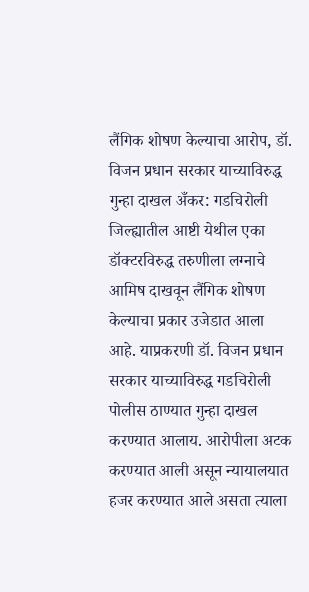लैंगिक शोषण केल्याचा आरोप, डॉ. विजन प्रधान सरकार याच्याविरुद्ध गुन्हा दाखल अँकर: गडचिरोली जिल्ह्यातील आष्टी येथील एका डॉक्टरविरुद्ध तरुणीला लग्नाचे आमिष दाखवून लैंगिक शोषण केल्याचा प्रकार उजेडात आला आहे. याप्रकरणी डॉ. विजन प्रधान सरकार याच्याविरुद्ध गडचिरोली पोलीस ठाण्यात गुन्हा दाखल करण्यात आलाय. आरोपीला अटक करण्यात आली असून न्यायालयात हजर करण्यात आले असता त्याला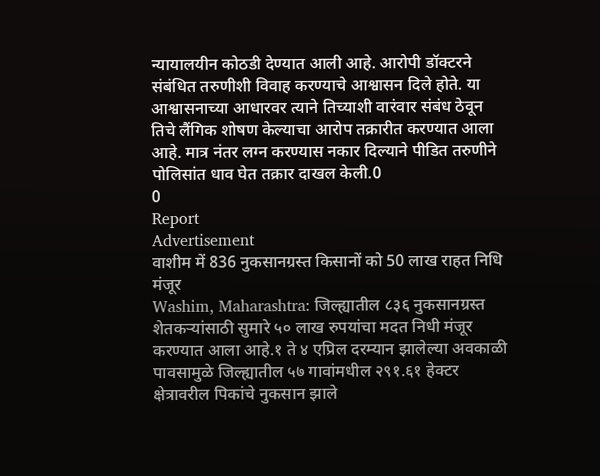न्यायालयीन कोठडी देण्यात आली आहे. आरोपी डॉक्टरने संबंधित तरुणीशी विवाह करण्याचे आश्वासन दिले होते. या आश्वासनाच्या आधारवर त्याने तिच्याशी वारंवार संबंध ठेवून तिचे लैंगिक शोषण केल्याचा आरोप तक्रारीत करण्यात आला आहे. मात्र नंतर लग्न करण्यास नकार दिल्याने पीडित तरुणीने पोलिसांत धाव घेत तक्रार दाखल केली.0
0
Report
Advertisement
वाशीम में 836 नुकसानग्रस्त किसानों को 50 लाख राहत निधि मंजूर
Washim, Maharashtra: जिल्ह्यातील ८३६ नुकसानग्रस्त शेतकऱ्यांसाठी सुमारे ५० लाख रुपयांचा मदत निधी मंजूर करण्यात आला आहे.१ ते ४ एप्रिल दरम्यान झालेल्या अवकाळी पावसामुळे जिल्ह्यातील ५७ गावांमधील २९१.६१ हेक्टर क्षेत्रावरील पिकांचे नुकसान झाले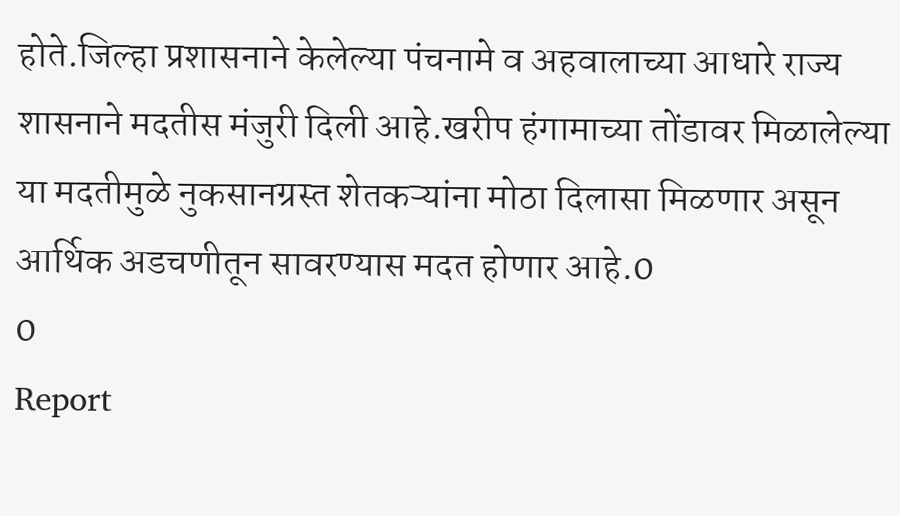होते.जिल्हा प्रशासनाने केलेल्या पंचनामे व अहवालाच्या आधारे राज्य शासनाने मदतीस मंजुरी दिली आहे.खरीप हंगामाच्या तोंडावर मिळालेल्या या मदतीमुळे नुकसानग्रस्त शेतकऱ्यांना मोठा दिलासा मिळणार असून आर्थिक अडचणीतून सावरण्यास मदत होणार आहे.0
0
Report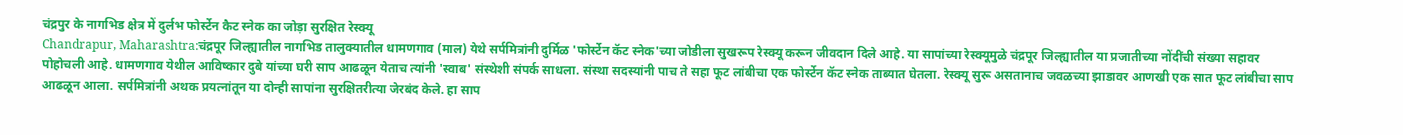चंद्रपुर के नागभिड क्षेत्र में दुर्लभ फोर्स्टेन कैट स्नेक का जोड़ा सुरक्षित रेस्क्यू
Chandrapur, Maharashtra:चंद्रपूर जिल्ह्यातील नागभिड तालुक्यातील धामणगाव (माल) येथे सर्पमित्रांनी दुर्मिळ 'फोर्स्टेन कॅट स्नेक'च्या जोडीला सुखरूप रेस्क्यू करून जीवदान दिले आहे. या सापांच्या रेस्क्यूमुळे चंद्रपूर जिल्ह्यातील या प्रजातीच्या नोंदींची संख्या सहावर पोहोचली आहे. धामणगाव येथील आविष्कार दुबे यांच्या घरी साप आढळून येताच त्यांनी 'स्वाब' संस्थेशी संपर्क साधला. संस्था सदस्यांनी पाच ते सहा फूट लांबीचा एक फोर्स्टेन कॅट स्नेक ताब्यात घेतला. रेस्क्यू सुरू असतानाच जवळच्या झाडावर आणखी एक सात फूट लांबीचा साप आढळून आला. सर्पमित्रांनी अथक प्रयत्नांतून या दोन्ही सापांना सुरक्षितरीत्या जेरबंद केले. हा साप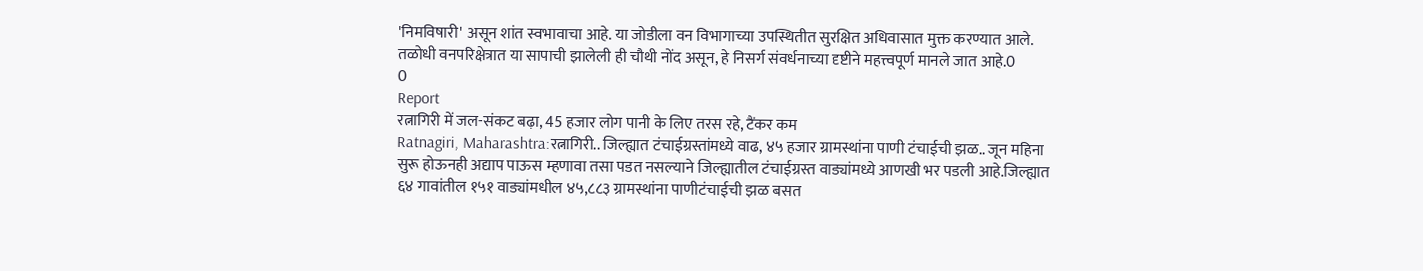'निमविषारी' असून शांत स्वभावाचा आहे. या जोडीला वन विभागाच्या उपस्थितीत सुरक्षित अधिवासात मुक्त करण्यात आले. तळोधी वनपरिक्षेत्रात या सापाची झालेली ही चौथी नोंद असून, हे निसर्ग संवर्धनाच्या दृष्टीने महत्त्वपूर्ण मानले जात आहे.0
0
Report
रत्नागिरी में जल-संकट बढ़ा, 45 हजार लोग पानी के लिए तरस रहे, टैंकर कम
Ratnagiri, Maharashtra:रत्नागिरी.. जिल्ह्यात टंचाईग्रस्तांमध्ये वाढ, ४५ हजार ग्रामस्थांना पाणी टंचाईची झळ.. जून महिना सुरू होऊनही अद्याप पाऊस म्हणावा तसा पडत नसल्याने जिल्ह्यातील टंचाईग्रस्त वाड्यांमध्ये आणखी भर पडली आहे.जिल्ह्यात ६४ गावांतील १५१ वाड्यांमधील ४५,८८३ ग्रामस्थांना पाणीटंचाईची झळ बसत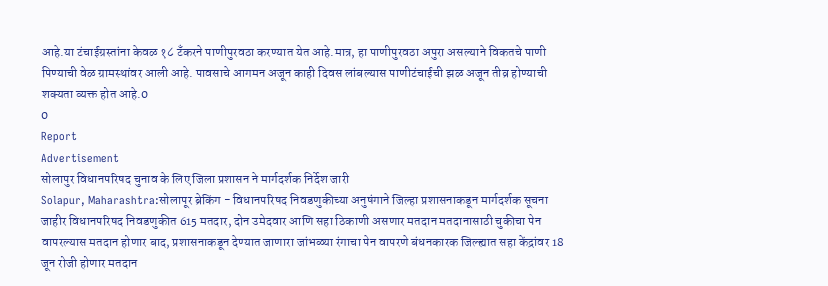आहे.या टंचाईग्रस्तांना केवळ १८ टँकरने पाणीपुरवठा करण्यात येत आहे.मात्र, हा पाणीपुरवठा अपुरा असल्याने विकतचे पाणी पिण्याची वेळ ग्रामस्थांवर आली आहे. पावसाचे आगमन अजून काही दिवस लांबल्यास पाणीटंचाईची झळ अजून तीव्र होण्याची शक्यता व्यक्त होत आहे.0
0
Report
Advertisement
सोलापुर विधानपरिषद चुनाव के लिए जिला प्रशासन ने मार्गदर्शक निर्देश जारी
Solapur, Maharashtra:सोलापूर ब्रेकिंग - विधानपरिषद निवडणुकीच्या अनुषंगाने जिल्हा प्रशासनाकडून मार्गदर्शक सूचना जाहीर विधानपरिषद निवडणुकीत 615 मतदार, दोन उमेदवार आणि सहा ठिकाणी असणार मतदान मतदानासाठी चुकीचा पेन वापरल्यास मतदान होणार बाद, प्रशासनाकडून देण्यात जाणारा जांभळ्या रंगाचा पेन वापरणे बंधनकारक जिल्ह्यात सहा केंद्रांवर 18 जून रोजी होणार मतदान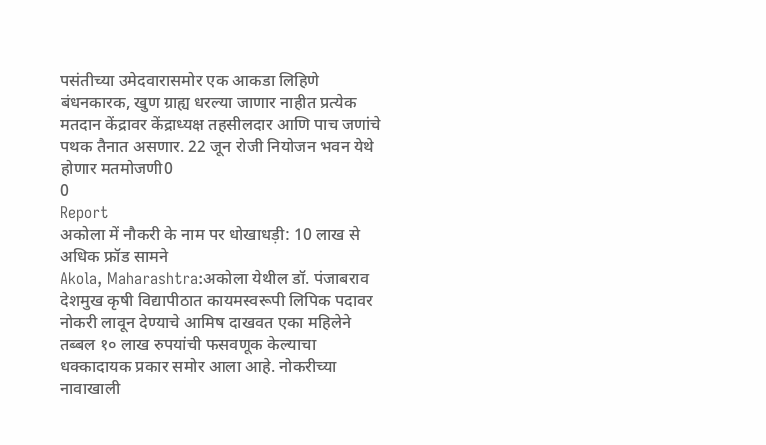पसंतीच्या उमेदवारासमोर एक आकडा लिहिणे बंधनकारक, खुण ग्राह्य धरल्या जाणार नाहीत प्रत्येक मतदान केंद्रावर केंद्राध्यक्ष तहसीलदार आणि पाच जणांचे पथक तैनात असणार. 22 जून रोजी नियोजन भवन येथे होणार मतमोजणी0
0
Report
अकोला में नौकरी के नाम पर धोखाधड़ी: 10 लाख से अधिक फ्रॉड सामने
Akola, Maharashtra:अकोला येथील डॉ. पंजाबराव देशमुख कृषी विद्यापीठात कायमस्वरूपी लिपिक पदावर नोकरी लावून देण्याचे आमिष दाखवत एका महिलेने तब्बल १० लाख रुपयांची फसवणूक केल्याचा धक्कादायक प्रकार समोर आला आहे. नोकरीच्या नावाखाली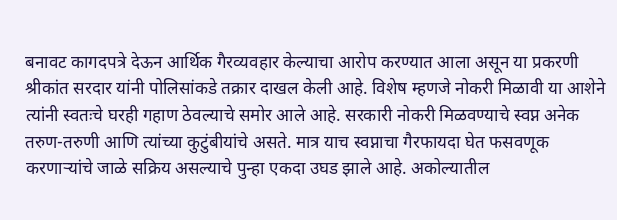बनावट कागदपत्रे देऊन आर्थिक गैरव्यवहार केल्याचा आरोप करण्यात आला असून या प्रकरणी श्रीकांत सरदार यांनी पोलिसांकडे तक्रार दाखल केली आहे. विशेष म्हणजे नोकरी मिळावी या आशेने त्यांनी स्वतःचे घरही गहाण ठेवल्याचे समोर आले आहे. सरकारी नोकरी मिळवण्याचे स्वप्न अनेक तरुण-तरुणी आणि त्यांच्या कुटुंबीयांचे असते. मात्र याच स्वप्नाचा गैरफायदा घेत फसवणूक करणाऱ्यांचे जाळे सक्रिय असल्याचे पुन्हा एकदा उघड झाले आहे. अकोल्यातील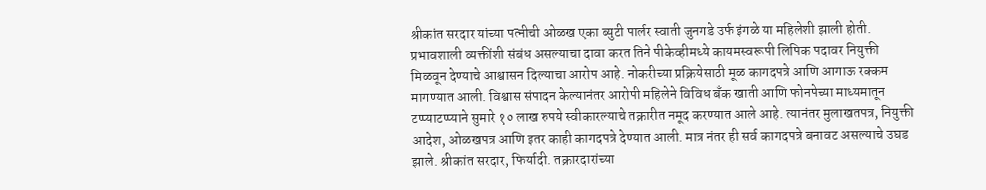श्रीकांत सरदार यांच्या पत्नीची ओळख एका ब्युटी पार्लर स्वाती जुनगडे उर्फ इंगळे या महिलेशी झाली होती. प्रभावशाली व्यक्तींशी संबंध असल्याचा दावा करत तिने पीकेव्हीमध्ये कायमस्वरूपी लिपिक पदावर नियुक्ती मिळवून देण्याचे आश्वासन दिल्याचा आरोप आहे. नोकरीच्या प्रक्रियेसाठी मूळ कागदपत्रे आणि आगाऊ रक्कम मागण्यात आली. विश्वास संपादन केल्यानंतर आरोपी महिलेने विविध बँक खाती आणि फोनपेच्या माध्यमातून टप्प्याटप्प्याने सुमारे १० लाख रुपये स्वीकारल्याचे तक्रारीत नमूद करण्यात आले आहे. त्यानंतर मुलाखतपत्र, नियुक्ती आदेश, ओळखपत्र आणि इतर काही कागदपत्रे देण्यात आली. मात्र नंतर ही सर्व कागदपत्रे बनावट असल्याचे उघड झाले. श्रीकांत सरदार, फिर्यादी. तक्रारदारांच्या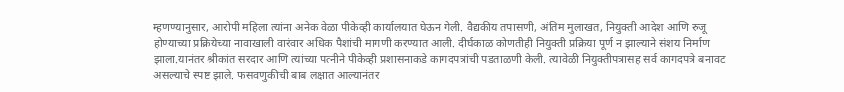म्हणण्यानुसार, आरोपी महिला त्यांना अनेक वेळा पीकेव्ही कार्यालयात घेऊन गेली. वैद्यकीय तपासणी, अंतिम मुलाखत, नियुक्ती आदेश आणि रुजू होण्याच्या प्रक्रियेच्या नावाखाली वारंवार अधिक पैशांची मागणी करण्यात आली. दीर्घकाळ कोणतीही नियुक्ती प्रक्रिया पूर्ण न झाल्याने संशय निर्माण झाला.यानंतर श्रीकांत सरदार आणि त्यांच्या पत्नीने पीकेव्ही प्रशासनाकडे कागदपत्रांची पडताळणी केली. त्यावेळी नियुक्तीपत्रासह सर्व कागदपत्रे बनावट असल्याचे स्पष्ट झाले. फसवणुकीची बाब लक्षात आल्यानंतर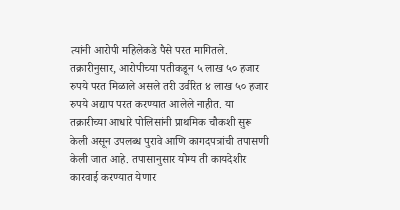त्यांनी आरोपी महिलेकडे पैसे परत मागितले. तक्रारीनुसार, आरोपीच्या पतीकडून ५ लाख ५० हजार रुपये परत मिळाले असले तरी उर्वरित ४ लाख ५० हजार रुपये अद्याप परत करण्यात आलेले नाहीत. या तक्रारीच्या आधारे पोलिसांनी प्राथमिक चौकशी सुरू केली असून उपलब्ध पुरावे आणि कागदपत्रांची तपासणी केली जात आहे. तपासानुसार योग्य ती कायदेशीर कारवाई करण्यात येणार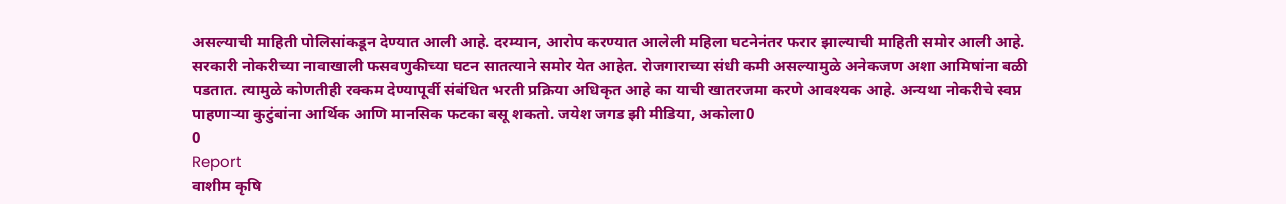असल्याची माहिती पोलिसांकडून देण्यात आली आहे. दरम्यान, आरोप करण्यात आलेली महिला घटनेनंतर फरार झाल्याची माहिती समोर आली आहे. सरकारी नोकरीच्या नावाखाली फसवणुकीच्या घटन सातत्याने समोर येत आहेत. रोजगाराच्या संधी कमी असल्यामुळे अनेकजण अशा आमिषांना बळी पडतात. त्यामुळे कोणतीही रक्कम देण्यापूर्वी संबंधित भरती प्रक्रिया अधिकृत आहे का याची खातरजमा करणे आवश्यक आहे. अन्यथा नोकरीचे स्वप्न पाहणाऱ्या कुटुंबांना आर्थिक आणि मानसिक फटका बसू शकतो. जयेश जगड झी मीडिया, अकोला0
0
Report
वाशीम कृषि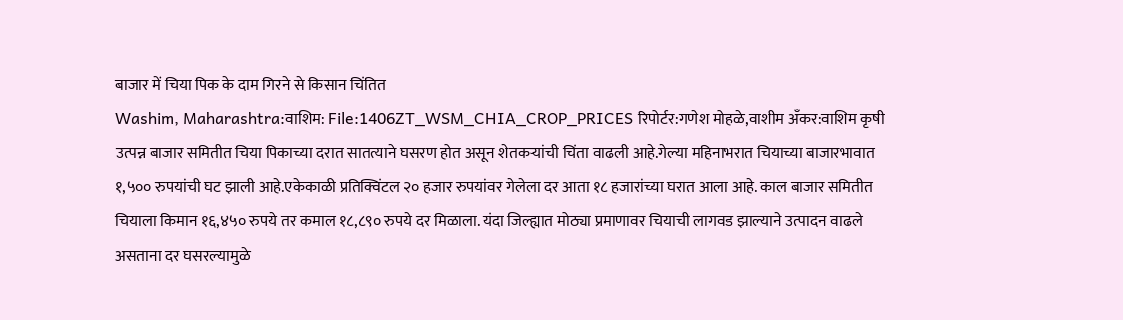बाजार में चिया पिक के दाम गिरने से किसान चिंतित
Washim, Maharashtra:वाशिम: File:1406ZT_WSM_CHIA_CROP_PRICES रिपोर्टर:गणेश मोहळे,वाशीम अँकर:वाशिम कृषी उत्पन्न बाजार समितीत चिया पिकाच्या दरात सातत्याने घसरण होत असून शेतकऱ्यांची चिंता वाढली आहे.गेल्या महिनाभरात चियाच्या बाजारभावात १,५०० रुपयांची घट झाली आहे.एकेकाळी प्रतिक्विंटल २० हजार रुपयांवर गेलेला दर आता १८ हजारांच्या घरात आला आहे. काल बाजार समितीत चियाला किमान १६,४५० रुपये तर कमाल १८,८९० रुपये दर मिळाला. यंदा जिल्ह्यात मोठ्या प्रमाणावर चियाची लागवड झाल्याने उत्पादन वाढले असताना दर घसरल्यामुळे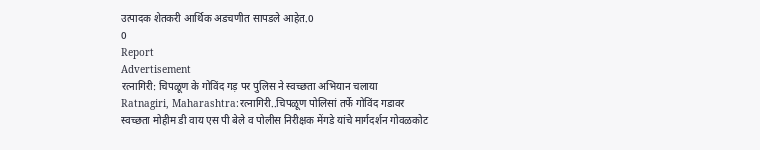उत्पादक शेतकरी आर्थिक अडचणीत सापडले आहेत.0
0
Report
Advertisement
रत्नागिरी: चिपळूण के गोविंद गड़ पर पुलिस ने स्वच्छता अभियान चलाया
Ratnagiri, Maharashtra:रत्नागिरी..चिपळूण पोलिसां तर्फे गोविंद गडावर स्वच्छता मोहीम डी वाय एस पी बेले व पोलीस निरीक्षक मेंगडे यांचे मार्गदर्शन गोवळकोट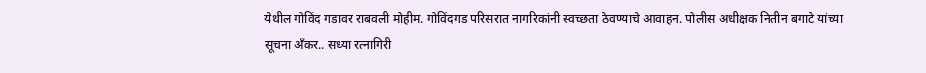येथील गोविंद गडावर राबवली मोहीम. गोविंदगड परिसरात नागरिकांनी स्वच्छता ठेवण्याचे आवाहन. पोलीस अधीक्षक नितीन बगाटे यांच्या सूचना अँकर.. सध्या रत्नागिरी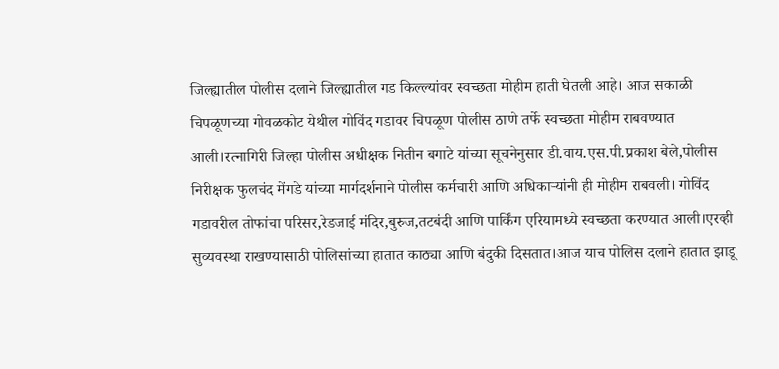जिल्ह्यातील पोलीस दलाने जिल्ह्यातील गड किल्ल्यांवर स्वच्छता मोहीम हाती घेतली आहे। आज सकाळी चिपळूणच्या गोवळकोट येथील गोविंद गडावर चिपळूण पोलीस ठाणे तर्फे स्वच्छता मोहीम राबवण्यात आली।रत्नागिरी जिल्हा पोलीस अधीक्षक नितीन बगाटे यांच्या सूचनेनुसार डी.वाय.एस.पी.प्रकाश बेले,पोलीस निरीक्षक फुलचंद मेंगडे यांच्या मार्गदर्शनाने पोलीस कर्मचारी आणि अधिकाऱ्यांनी ही मोहीम राबवली। गोविंद गडावरील तोफांचा परिसर,रेडजाई मंदिर,बुरुज,तटबंदी आणि पार्किंग एरियामध्ये स्वच्छता करण्यात आली।एरव्ही सुव्यवस्था राखण्यासाठी पोलिसांच्या हातात काठ्या आणि बंदुकी दिसतात।आज याच पोलिस दलाने हातात झाडू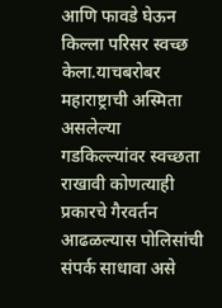आणि फावडे घेऊन किल्ला परिसर स्वच्छ केला.याचबरोबर महाराष्ट्राची अस्मिता असलेल्या गडकिल्ल्यांवर स्वच्छता राखावी कोणत्याही प्रकारचे गैरवर्तन आढळल्यास पोलिसांची संपर्क साधावा असे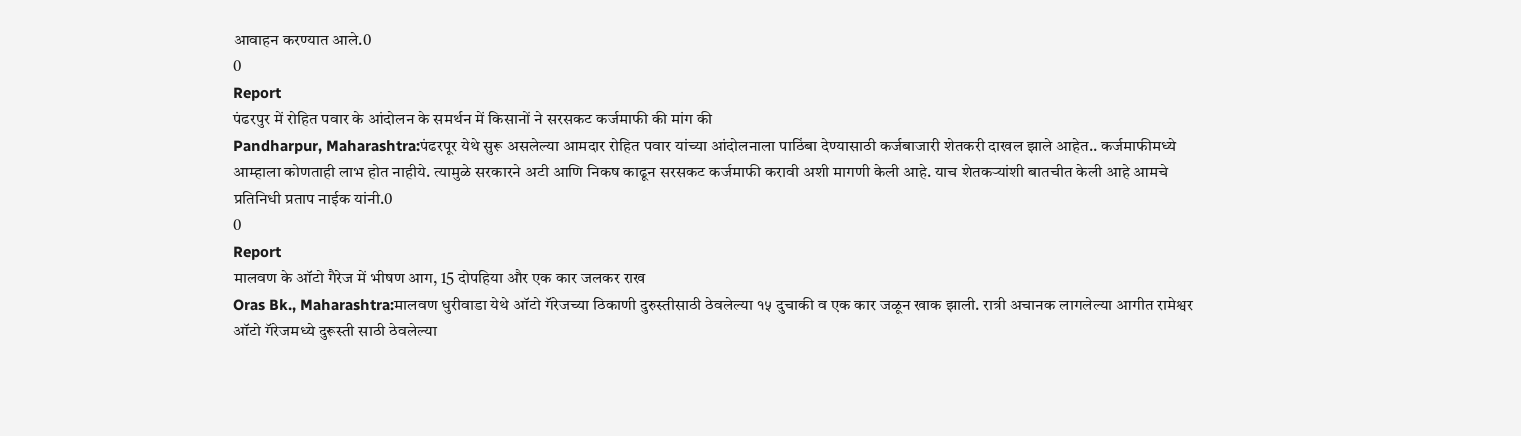आवाहन करण्यात आले.0
0
Report
पंढरपुर में रोहित पवार के आंदोलन के समर्थन में किसानों ने सरसकट कर्जमाफी की मांग की
Pandharpur, Maharashtra:पंढरपूर येथे सुरू असलेल्या आमदार रोहित पवार यांच्या आंदोलनाला पाठिंबा देण्यासाठी कर्जबाजारी शेतकरी दाखल झाले आहेत.. कर्जमाफीमध्ये आम्हाला कोणताही लाभ होत नाहीये. त्यामुळे सरकारने अटी आणि निकष काढून सरसकट कर्जमाफी करावी अशी मागणी केली आहे. याच शेतकऱ्यांशी बातचीत केली आहे आमचे प्रतिनिधी प्रताप नाईक यांनी.0
0
Report
मालवण के ऑटो गैरेज में भीषण आग, 15 दोपहिया और एक कार जलकर राख
Oras Bk., Maharashtra:मालवण धुरीवाडा येथे ऑटो गॅरेजच्या ठिकाणी दुरुस्तीसाठी ठेवलेल्या १५ दुचाकी व एक कार जळून खाक झाली. रात्री अचानक लागलेल्या आगीत रामेश्वर ऑटो गॅरेजमध्ये दुरूस्ती साठी ठेवलेल्या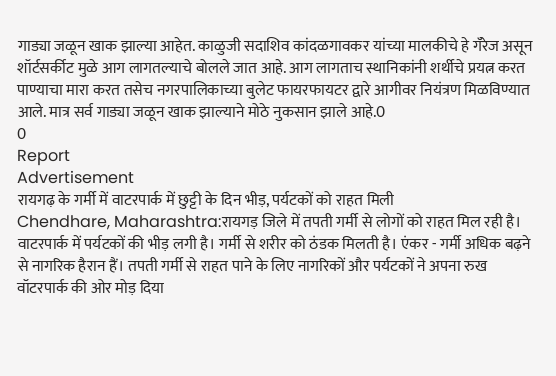गाड्या जळून खाक झाल्या आहेत. काळुजी सदाशिव कांदळगावकर यांच्या मालकीचे हे गॅरेज असून शॉर्टसर्कीट मुळे आग लागतल्याचे बोलले जात आहे. आग लागताच स्थानिकांनी शर्थीचे प्रयत्न करत पाण्याचा मारा करत तसेच नगरपालिकाच्या बुलेट फायरफायटर द्वारे आगीवर नियंत्रण मिळविण्यात आले. मात्र सर्व गाड्या जळून खाक झाल्याने मोठे नुकसान झाले आहे.0
0
Report
Advertisement
रायगढ़ के गर्मी में वाटरपार्क में छुट्टी के दिन भीड़, पर्यटकों को राहत मिली
Chendhare, Maharashtra:रायगड़ जिले में तपती गर्मी से लोगों को राहत मिल रही है। वाटरपार्क में पर्यटकों की भीड़ लगी है। गर्मी से शरीर को ठंडक मिलती है। एंकर - गर्मी अधिक बढ़ने से नागरिक हैरान हैं। तपती गर्मी से राहत पाने के लिए नागरिकों और पर्यटकों ने अपना रुख वॉटरपार्क की ओर मोड़ दिया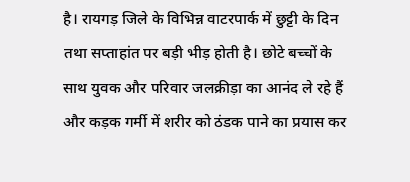है। रायगड़ जिले के विभिन्न वाटरपार्क में छुट्टी के दिन तथा सप्ताहांत पर बड़ी भीड़ होती है। छोटे बच्चों के साथ युवक और परिवार जलक्रीड़ा का आनंद ले रहे हैं और कड़क गर्मी में शरीर को ठंडक पाने का प्रयास कर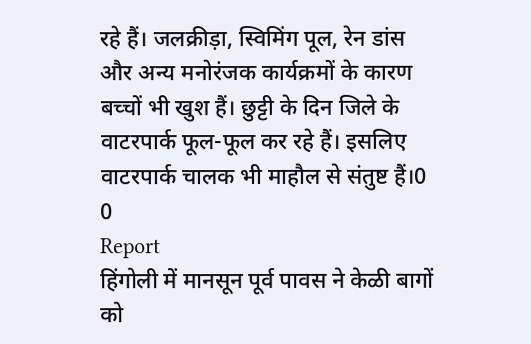रहे हैं। जलक्रीड़ा, स्विमिंग पूल, रेन डांस और अन्य मनोरंजक कार्यक्रमों के कारण बच्चों भी खुश हैं। छुट्टी के दिन जिले के वाटरपार्क फूल-फूल कर रहे हैं। इसलिए वाटरपार्क चालक भी माहौल से संतुष्ट हैं।0
0
Report
हिंगोली में मानसून पूर्व पावस ने केळी बागों को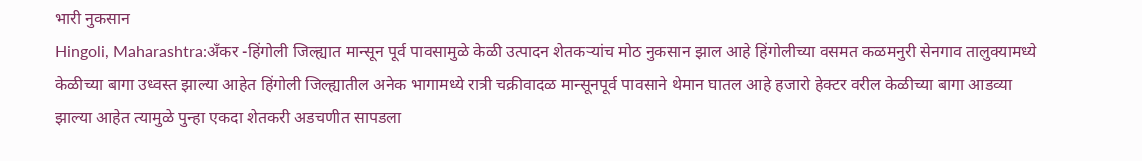भारी नुकसान
Hingoli, Maharashtra:अँकर -हिंगोली जिल्ह्यात मान्सून पूर्व पावसामुळे केळी उत्पादन शेतकऱ्यांच मोठ नुकसान झाल आहे हिंगोलीच्या वसमत कळमनुरी सेनगाव तालुक्यामध्ये केळीच्या बागा उध्वस्त झाल्या आहेत हिंगोली जिल्ह्यातील अनेक भागामध्ये रात्री चक्रीवादळ मान्सूनपूर्व पावसाने थेमान घातल आहे हजारो हेक्टर वरील केळीच्या बागा आडव्या झाल्या आहेत त्यामुळे पुन्हा एकदा शेतकरी अडचणीत सापडला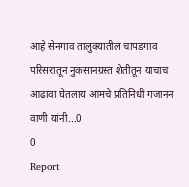आहे सेनगाव तालुक्यातील चापडगाव परिसरातून नुकसानग्रस्त शेतीतून याचाच आढावा घेतलाय आमचे प्रतिनिधी गजानन वाणी यांनी...0
0
Report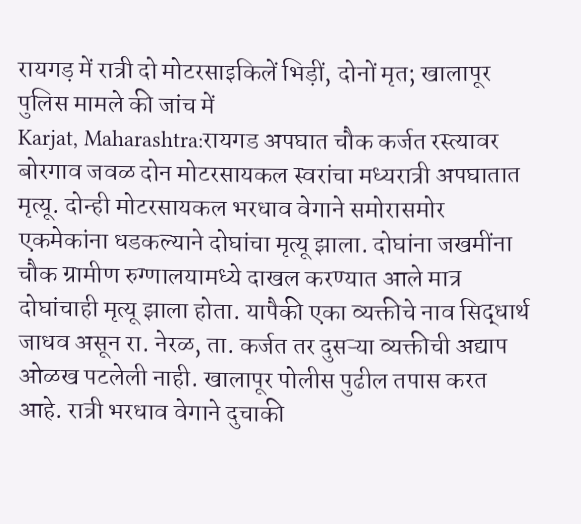रायगड़ में रात्री दो मोटरसाइकिलें भिड़ीं, दोनों मृत; खालापूर पुलिस मामले की जांच में
Karjat, Maharashtra:रायगड अपघात चौक कर्जत रस्त्यावर बोरगाव जवळ दोन मोटरसायकल स्वरांचा मध्यरात्री अपघातात मृत्यू. दोन्ही मोटरसायकल भरधाव वेगाने समोरासमोर एकमेकांना धडकल्याने दोघांचा मृत्यू झाला. दोघांना जखमींना चौक ग्रामीण रुग्णालयामध्ये दाखल करण्यात आले मात्र दोघांचाही मृत्यू झाला होता. यापैकी एका व्यक्तीचे नाव सिद्धार्थ जाधव असून रा. नेरळ, ता. कर्जत तर दुसऱ्या व्यक्तीची अद्याप ओळख पटलेली नाही. खालापूर पोलीस पुढील तपास करत आहे. रात्री भरधाव वेगाने दुचाकी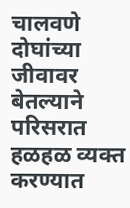चालवणे दोघांच्या जीवावर बेतल्याने परिसरात हळहळ व्यक्त करण्यात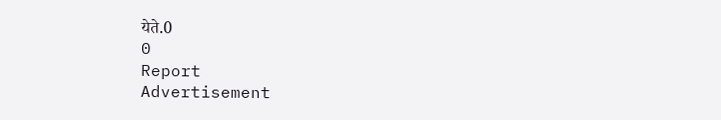येते.0
0
Report
Advertisement